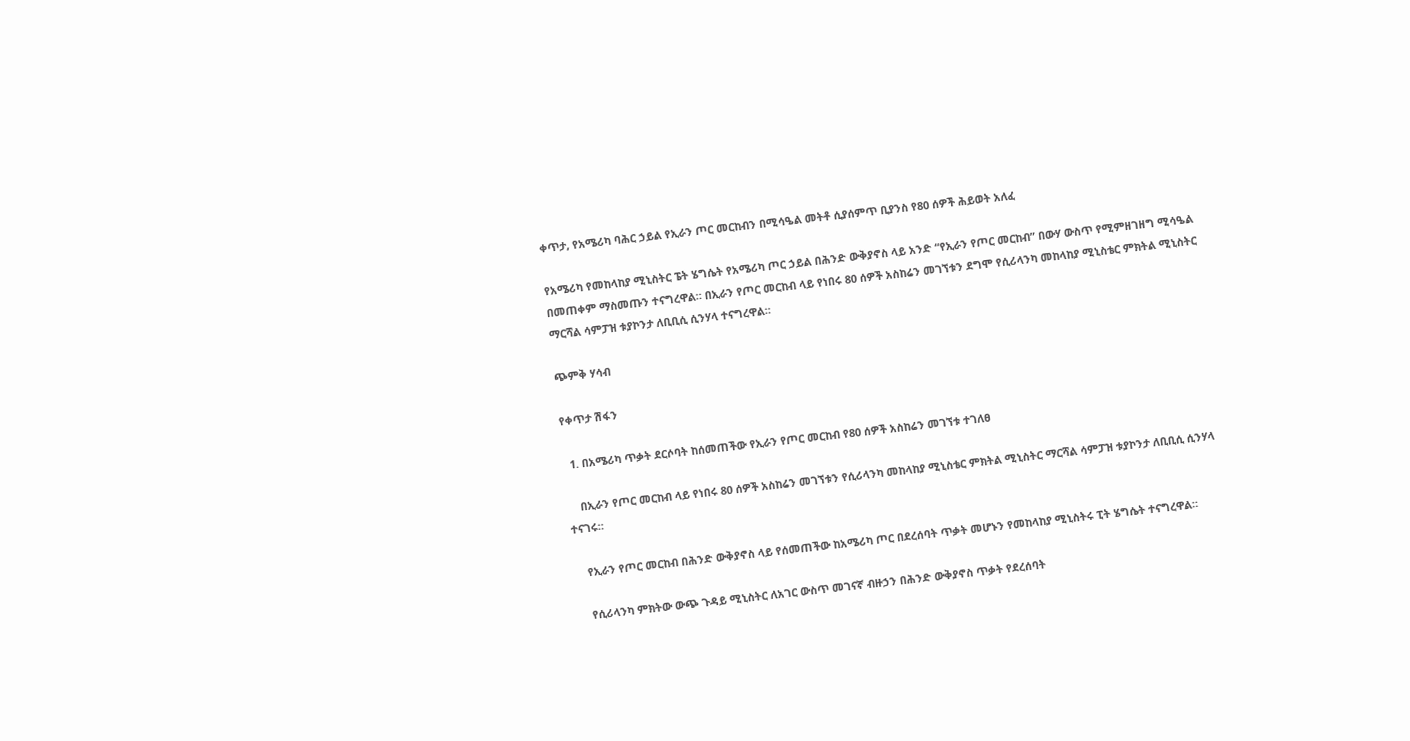ቀጥታ, የአሜሪካ ባሕር ኃይል የኢራን ጦር መርከብን በሚሳዔል መትቶ ሲያሰምጥ ቢያንስ የ80 ሰዎች ሕይወት አለፈ

የአሜሪካ የመከላከያ ሚኒስትር ፔት ሄግሴት የአሜሪካ ጦር ኃይል በሕንድ ውቅያኖስ ላይ አንድ “የኢራን የጦር መርከብ” በውሃ ውስጥ የሚምዘገዘግ ሚሳዔል በመጠቀም ማስመጡን ተናግረዋል። በኢራን የጦር መርከብ ላይ የነበሩ 80 ሰዎች አስከሬን መገኘቱን ደግሞ የሲሪላንካ መከላከያ ሚኒስቴር ምክትል ሚኒስትር ማርሻል ሳምፓዝ ቱያኮንታ ለቢቢሲ ሲንሃላ ተናግረዋል።

ጭምቅ ሃሳብ

የቀጥታ ሽፋን

  1. በአሜሪካ ጥቃት ደርሶባት ከሰመጠችው የኢራን የጦር መርከብ የ80 ሰዎች አስከሬን መገኘቱ ተገለፀ

    በኢራን የጦር መርከብ ላይ የነበሩ 80 ሰዎች አስከሬን መገኘቱን የሲሪላንካ መከላከያ ሚኒስቴር ምክትል ሚኒስትር ማርሻል ሳምፓዝ ቱያኮንታ ለቢቢሲ ሲንሃላ ተናገሩ።

    የኢራን የጦር መርከብ በሕንድ ውቅያኖስ ላይ የሰመጠችው ከአሜሪካ ጦር በደረሰባት ጥቃት መሆኑን የመከላከያ ሚኒስትሩ ፒት ሄግሴት ተናግረዋል።

    የሲሪላንካ ምክትው ውጭ ጉዳይ ሚኒስትር ለአገር ውስጥ መገናኛ ብዙኃን በሕንድ ውቅያኖስ ጥቃት የደረሰባት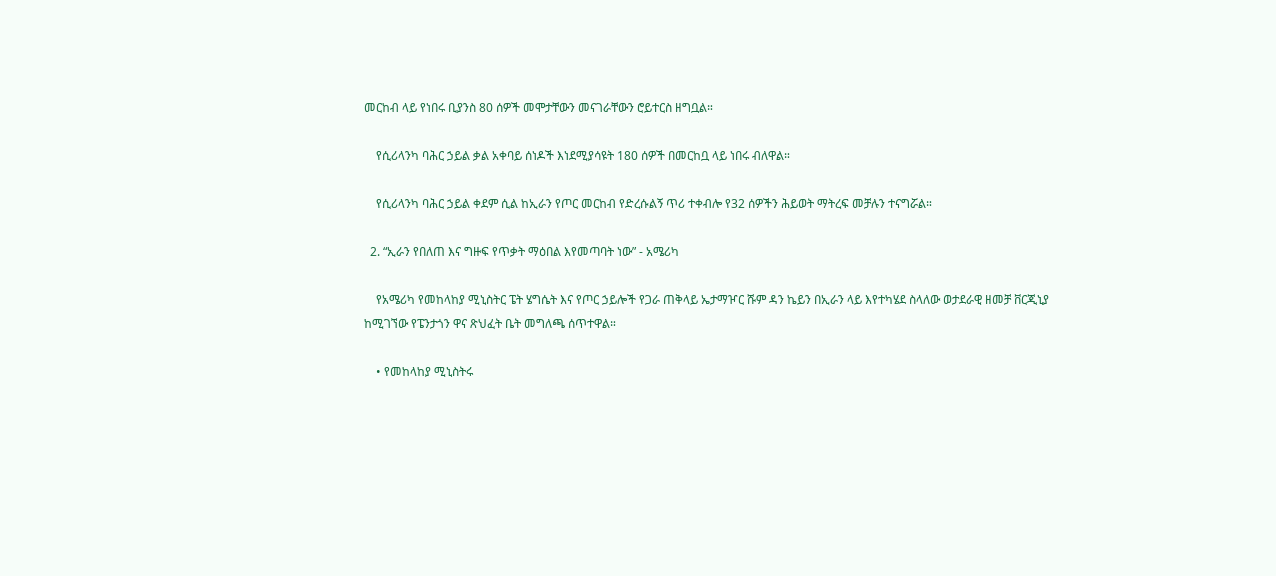መርከብ ላይ የነበሩ ቢያንስ 80 ሰዎች መሞታቸውን መናገራቸውን ሮይተርስ ዘግቧል።

    የሲሪላንካ ባሕር ኃይል ቃል አቀባይ ሰነዶች እነደሚያሳዩት 180 ሰዎች በመርከቧ ላይ ነበሩ ብለዋል።

    የሲሪላንካ ባሕር ኃይል ቀደም ሲል ከኢራን የጦር መርከብ የድረሱልኝ ጥሪ ተቀብሎ የ32 ሰዎችን ሕይወት ማትረፍ መቻሉን ተናግሯል።

  2. “ኢራን የበለጠ እና ግዙፍ የጥቃት ማዕበል እየመጣባት ነው” - አሜሪካ

    የአሜሪካ የመከላከያ ሚኒስትር ፔት ሄግሴት እና የጦር ኃይሎች የጋራ ጠቅላይ ኤታማዦር ሹም ዳን ኬይን በኢራን ላይ እየተካሄደ ስላለው ወታደራዊ ዘመቻ ቨርጂኒያ ከሚገኘው የፔንታጎን ዋና ጽህፈት ቤት መግለጫ ሰጥተዋል።

    • የመከላከያ ሚኒስትሩ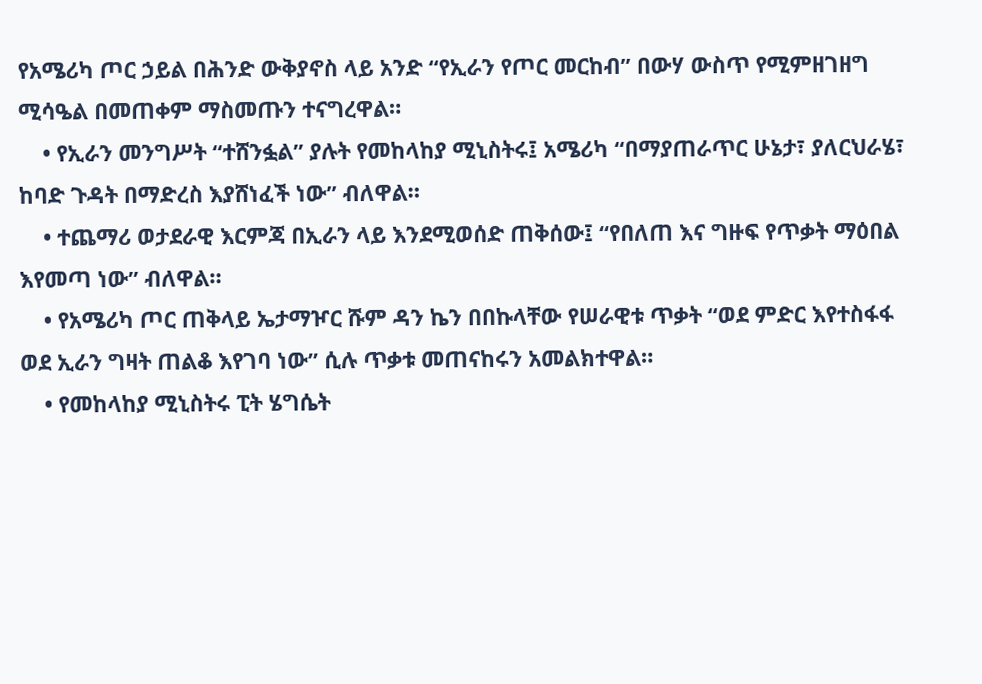የአሜሪካ ጦር ኃይል በሕንድ ውቅያኖስ ላይ አንድ “የኢራን የጦር መርከብ” በውሃ ውስጥ የሚምዘገዘግ ሚሳዔል በመጠቀም ማስመጡን ተናግረዋል።
    • የኢራን መንግሥት “ተሸንፏል” ያሉት የመከላከያ ሚኒስትሩ፤ አሜሪካ “በማያጠራጥር ሁኔታ፣ ያለርህራሄ፣ ከባድ ጉዳት በማድረስ እያሸነፈች ነው” ብለዋል።
    • ተጨማሪ ወታደራዊ እርምጃ በኢራን ላይ እንደሚወሰድ ጠቅሰው፤ “የበለጠ እና ግዙፍ የጥቃት ማዕበል እየመጣ ነው” ብለዋል።
    • የአሜሪካ ጦር ጠቅላይ ኤታማዦር ሹም ዳን ኬን በበኩላቸው የሠራዊቱ ጥቃት “ወደ ምድር እየተስፋፋ ወደ ኢራን ግዛት ጠልቆ እየገባ ነው” ሲሉ ጥቃቱ መጠናከሩን አመልክተዋል።
    • የመከላከያ ሚኒስትሩ ፒት ሄግሴት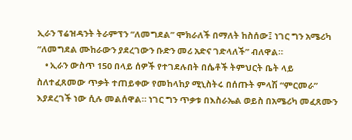ኢራን ፕሬዝዳንት ትራምፕን “ለመግደል” ሞክራለች በማለት ከስሰው፤ ነገር ግን አሜሪካ “ለመግደል ሙከራውን ያደረገውን ቡድን መሪ አድና ገድላለች” ብለዋል።
    • ኢራን ውስጥ 150 በላይ ሰዎች የተገደሉበት በሴቶች ትምህርት ቤት ላይ ስለተፈጸመው ጥቃት ተጠይቀው የመከላከያ ሚኒስትሩ በሰጡት ምላሽ “ምርመራ” እያደረገች ነው ሲሉ መልሰዋል። ነገር ግን ጥቃቱ በእስራኤል ወይስ በአሜሪካ መፈጸሙን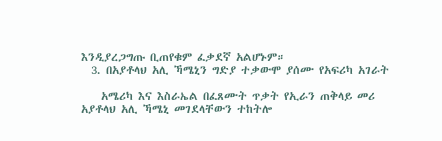እንዲያረጋግጡ ቢጠየቁም ፈቃደኛ አልሆኑም።
  3. በአያቶላህ አሊ ኻሜኒን ግድያ ተቃውሞ ያሰሙ የአፍሪካ አገራት

    አሜሪካ እና እስራኤል በፈጸሙት ጥቃት የኢራን ጠቅላይ መሪ አያቶላህ አሊ ኻሜኒ መገደላቸውን ተከትሎ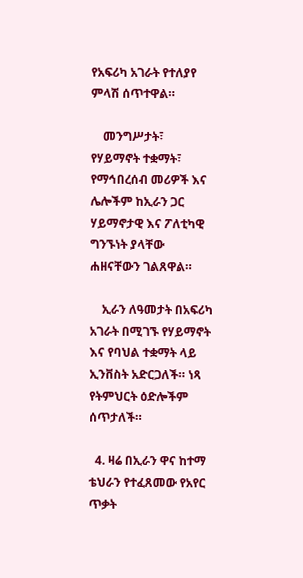የአፍሪካ አገራት የተለያየ ምላሽ ሰጥተዋል።

    መንግሥታት፣ የሃይማኖት ተቋማት፣ የማኅበረሰብ መሪዎች እና ሌሎችም ከኢራን ጋር ሃይማኖታዊ እና ፖለቲካዊ ግንኙነት ያላቸው ሐዘናቸውን ገልጸዋል።

    ኢራን ለዓመታት በአፍሪካ አገራት በሚገኙ የሃይማኖት እና የባህል ተቋማት ላይ ኢንቨስት አድርጋለች። ነጻ የትምህርት ዕድሎችም ሰጥታለች።

  4. ዛሬ በኢራን ዋና ከተማ ቴህራን የተፈጸመው የአየር ጥቃት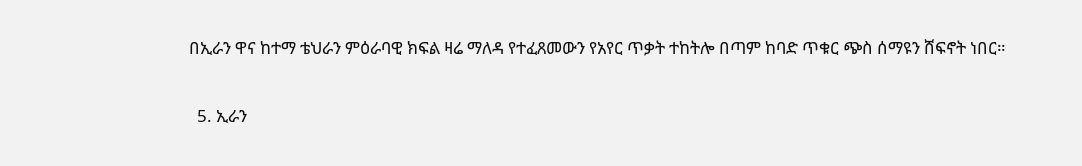በኢራን ዋና ከተማ ቴህራን ምዕራባዊ ክፍል ዛሬ ማለዳ የተፈጸመውን የአየር ጥቃት ተከትሎ በጣም ከባድ ጥቁር ጭስ ሰማዩን ሸፍኖት ነበር።

  5. ኢራን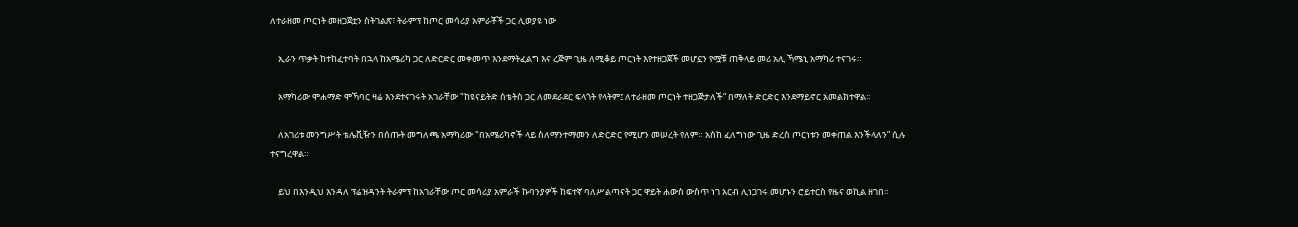ለተራዘመ ጦርነት መዘጋጀቷን ስትገልጽ፣ ትራምፕ ከጦር መሳሪያ አምራቾች ጋር ሊወያዩ ነው

    ኢራን ጥቃት ከተከፈተባት በኋላ ከአሜሪካ ጋር ለድርድር መቀመጥ እንደማትፈልግ እና ረጅም ጊዜ ለሚቆይ ጦርነት እየተዘጋጀች መሆኗን የሟቹ ጠቅላይ መሪ አሊ ኻሜኒ አማካሪ ተናገሩ።

    አማካሪው ሞሐማድ ሞኻባር ዛሬ እንደተናገሩት አገራቸው "ከዩናይትድ ስቴትስ ጋር ለመደራደር ፍላጎት የላትም፤ ለተራዘመ ጦርነት ተዘጋጅታለች” በማለት ድርድር እንደማይኖር አመልክተዋል።

    ለአገሪቱ መንግሥት ቴሌቪዥን በሰጡት መግለጫ አማካሪው "በአሜሪካኖች ላይ ስለማንተማመን ለድርድር የሚሆን መሠረት የለም። አስከ ፈለግነው ጊዜ ድረስ ጦርነቱን መቀጠል እንችላለን” ሲሉ ተናግረዋል።

    ይህ በእንዲህ እንዳለ ፕሬዝዳንት ትራምፕ ከአገራቸው ጦር መሳሪያ አምራች ኩባንያዎች ከፍተኛ ባለሥልጣናት ጋር ዋይት ሐውስ ውስጥ ነገ አርብ ሊነጋገሩ መሆኑን ሮይተርስ የዜና ወኪል ዘገበ።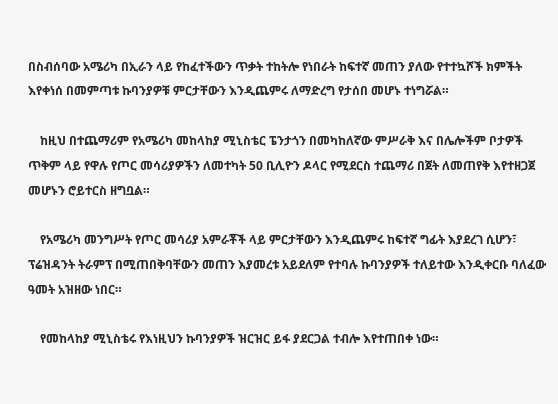በስብሰባው አሜሪካ በኢራን ላይ የከፈተችውን ጥቃት ተከትሎ የነበራት ከፍተኛ መጠን ያለው የተተኳሾች ክምችት እየቀነሰ በመምጣቱ ኩባንያዎቹ ምርታቸውን እንዲጨምሩ ለማድረግ የታሰበ መሆኑ ተነግሯል።

    ከዚህ በተጨማሪም የአሜሪካ መከላከያ ሚኒስቴር ፔንታጎን በመካከለኛው ምሥራቅ እና በሌሎችም ቦታዎች ጥቅም ላይ የዋሉ የጦር መሳሪያዎችን ለመተካት 50 ቢሊዮን ዶላር የሚደርስ ተጨማሪ በጀት ለመጠየቅ እየተዘጋጀ መሆኑን ሮይተርስ ዘግቧል።

    የአሜሪካ መንግሥት የጦር መሳሪያ አምራቾች ላይ ምርታቸውን እንዲጨምሩ ከፍተኛ ግፊት እያደረገ ሲሆን፣ ፕሬዝዳንት ትራምፕ በሚጠበቅባቸውን መጠን እያመረቱ አይደለም የተባሉ ኩባንያዎች ተለይተው እንዲቀርቡ ባለፈው ዓመት አዝዘው ነበር።

    የመከላከያ ሚኒስቴሩ የእነዚህን ኩባንያዎች ዝርዝር ይፋ ያደርጋል ተብሎ እየተጠበቀ ነው።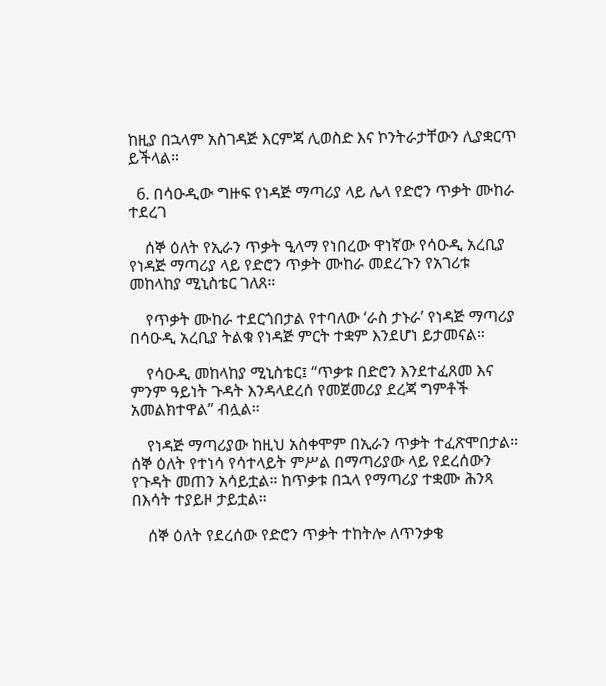ከዚያ በኋላም አስገዳጅ እርምጃ ሊወስድ እና ኮንትራታቸውን ሊያቋርጥ ይችላል።

  6. በሳዑዲው ግዙፍ የነዳጅ ማጣሪያ ላይ ሌላ የድሮን ጥቃት ሙከራ ተደረገ

    ሰኞ ዕለት የኢራን ጥቃት ዒላማ የነበረው ዋነኛው የሳዑዲ አረቢያ የነዳጅ ማጣሪያ ላይ የድሮን ጥቃት ሙከራ መደረጉን የአገሪቱ መከላከያ ሚኒስቴር ገለጸ።

    የጥቃት ሙከራ ተደርጎበታል የተባለው ‘ራስ ታኑራ’ የነዳጅ ማጣሪያ በሳዑዲ አረቢያ ትልቁ የነዳጅ ምርት ተቋም እንደሆነ ይታመናል።

    የሳዑዲ መከላከያ ሚኒስቴር፤ “ጥቃቱ በድሮን እንደተፈጸመ እና ምንም ዓይነት ጉዳት እንዳላደረሰ የመጀመሪያ ደረጃ ግምቶች አመልክተዋል” ብሏል።

    የነዳጅ ማጣሪያው ከዚህ አስቀሞም በኢራን ጥቃት ተፈጽሞበታል። ሰኞ ዕለት የተነሳ የሳተላይት ምሥል በማጣሪያው ላይ የደረሰውን የጉዳት መጠን አሳይቷል። ከጥቃቱ በኋላ የማጣሪያ ተቋሙ ሕንጻ በእሳት ተያይዞ ታይቷል።

    ሰኞ ዕለት የደረሰው የድሮን ጥቃት ተከትሎ ለጥንቃቄ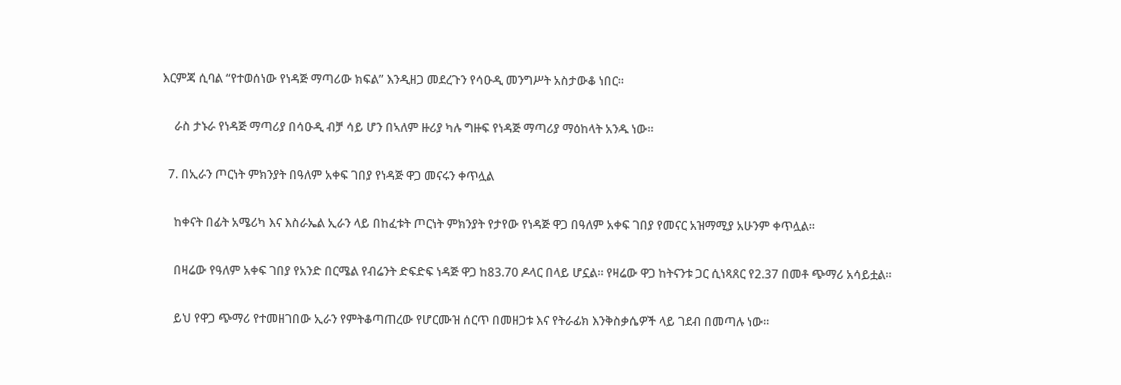እርምጃ ሲባል “የተወሰነው የነዳጅ ማጣሪው ክፍል” እንዲዘጋ መደረጉን የሳዑዲ መንግሥት አስታውቆ ነበር።

    ራስ ታኑራ የነዳጅ ማጣሪያ በሳዑዲ ብቻ ሳይ ሆን በኣለም ዙሪያ ካሉ ግዙፍ የነዳጅ ማጣሪያ ማዕከላት አንዱ ነው።

  7. በኢራን ጦርነት ምክንያት በዓለም አቀፍ ገበያ የነዳጅ ዋጋ መናሩን ቀጥሏል

    ከቀናት በፊት አሜሪካ እና እስራኤል ኢራን ላይ በከፈቱት ጦርነት ምክንያት የታየው የነዳጅ ዋጋ በዓለም አቀፍ ገበያ የመናር አዝማሚያ አሁንም ቀጥሏል።

    በዛሬው የዓለም አቀፍ ገበያ የአንድ በርሜል የብሬንት ድፍድፍ ነዳጅ ዋጋ ከ83.70 ዶላር በላይ ሆኗል። የዛሬው ዋጋ ከትናንቱ ጋር ሲነጻጸር የ2.37 በመቶ ጭማሪ አሳይቷል።

    ይህ የዋጋ ጭማሪ የተመዘገበው ኢራን የምትቆጣጠረው የሆርሙዝ ሰርጥ በመዘጋቱ እና የትራፊክ እንቅስቃሴዎች ላይ ገደብ በመጣሉ ነው።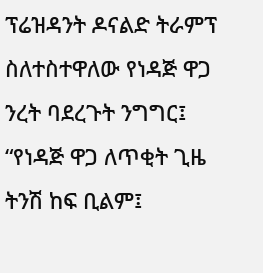ፕሬዝዳንት ዶናልድ ትራምፕ ስለተስተዋለው የነዳጅ ዋጋ ንረት ባደረጉት ንግግር፤ “የነዳጅ ዋጋ ለጥቂት ጊዜ ትንሽ ከፍ ቢልም፤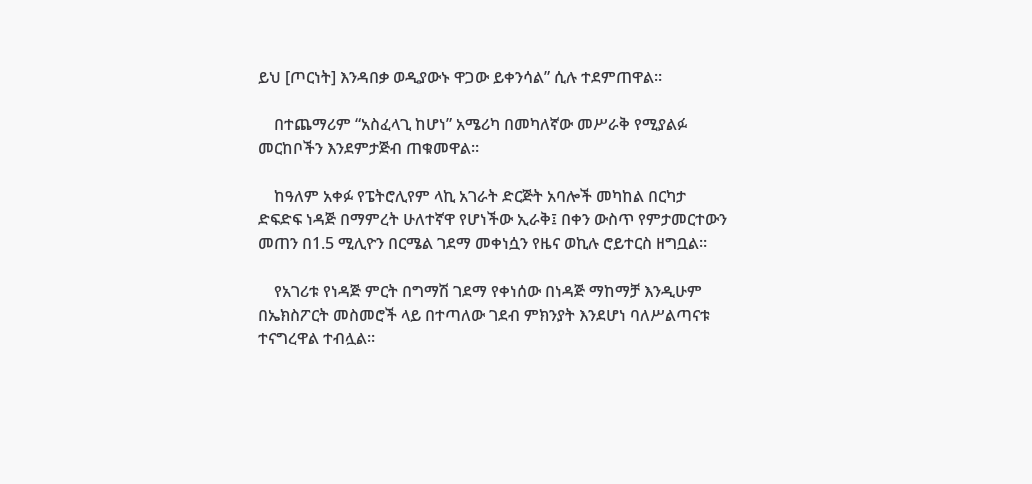ይህ [ጦርነት] እንዳበቃ ወዲያውኑ ዋጋው ይቀንሳል” ሲሉ ተደምጠዋል።

    በተጨማሪም “አስፈላጊ ከሆነ” አሜሪካ በመካለኛው መሥራቅ የሚያልፉ መርከቦችን እንደምታጅብ ጠቁመዋል።

    ከዓለም አቀፉ የፔትሮሊየም ላኪ አገራት ድርጅት አባሎች መካከል በርካታ ድፍድፍ ነዳጅ በማምረት ሁለተኛዋ የሆነችው ኢራቅ፤ በቀን ውስጥ የምታመርተውን መጠን በ1.5 ሚሊዮን በርሜል ገደማ መቀነሷን የዜና ወኪሉ ሮይተርስ ዘግቧል።

    የአገሪቱ የነዳጅ ምርት በግማሽ ገደማ የቀነሰው በነዳጅ ማከማቻ እንዲሁም በኤክስፖርት መስመሮች ላይ በተጣለው ገደብ ምክንያት እንደሆነ ባለሥልጣናቱ ተናግረዋል ተብሏል።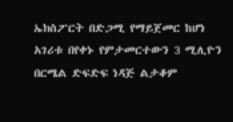ኤክስፖርት በድጋሚ የማይጀመር ከሆነ አገሪቱ በየቀኑ የምታመርተውን 3 ሚሊዮን በርሜል ድፍድፍ ነዳጅ ልታቆም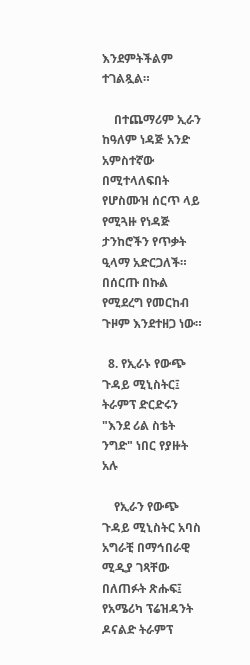እንደምትችልም ተገልጿል።

    በተጨማሪም ኢራን ከዓለም ነዳጅ አንድ አምስተኛው በሚተላለፍበት የሆስሙዝ ሰርጥ ላይ የሚጓዙ የነዳጅ ታንከሮችን የጥቃት ዒላማ አድርጋለች። በሰርጡ በኩል የሚደረግ የመርከብ ጉዞም እንደተዘጋ ነው።

  8. የኢራኑ የውጭ ጉዳይ ሚኒስትር፤ ትራምፕ ድርድሩን "እንደ ሪል ስቴት ንግድ" ነበር የያዙት አሉ

    የኢራን የውጭ ጉዳይ ሚኒስትር አባስ አግራቺ በማኅበራዊ ሚዲያ ገጻቸው በለጠፉት ጽሑፍ፤ የአሜሪካ ፕሬዝዳንት ዶናልድ ትራምፕ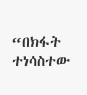“በክፋት ተነሳስተው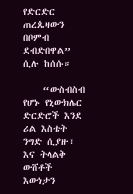የድርድር ጠረጴዛውን በቦምብ ደብድበዋል” ሲሉ ከሰሱ።

    “ውስብስብ የሆኑ የኒውክሌር ድርድሮች እንደ ሪል እስቴት ንግድ ሲያዙ፣ እና ትላልቅ ውሸቶች እውነታን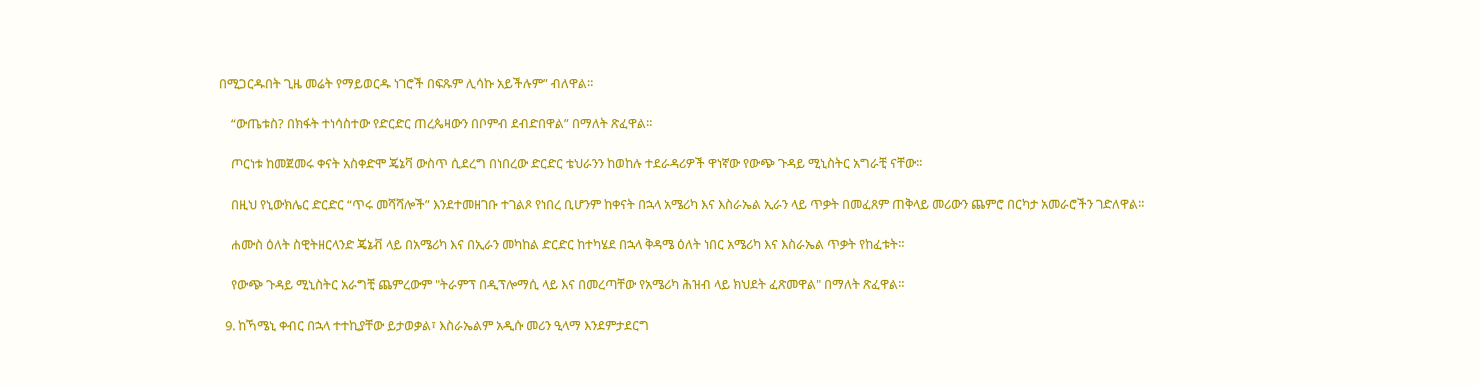በሚጋርዱበት ጊዜ መሬት የማይወርዱ ነገሮች በፍጹም ሊሳኩ አይችሉም” ብለዋል።

    “ውጤቱስ? በክፋት ተነሳስተው የድርድር ጠረጴዛውን በቦምብ ደብድበዋል” በማለት ጽፈዋል።

    ጦርነቱ ከመጀመሩ ቀናት አስቀድሞ ጄኔቫ ውስጥ ሲደረግ በነበረው ድርድር ቴህራንን ከወከሉ ተደራዳሪዎች ዋነኛው የውጭ ጉዳይ ሚኒስትር አግራቺ ናቸው።

    በዚህ የኒውክሌር ድርድር “ጥሩ መሻሻሎች” እንደተመዘገቡ ተገልጾ የነበረ ቢሆንም ከቀናት በኋላ አሜሪካ እና እስራኤል ኢራን ላይ ጥቃት በመፈጸም ጠቅላይ መሪውን ጨምሮ በርካታ አመራሮችን ገድለዋል።

    ሐሙስ ዕለት ስዊትዘርላንድ ጄኔቭ ላይ በአሜሪካ እና በኢራን መካከል ድርድር ከተካሄደ በኋላ ቅዳሜ ዕለት ነበር አሜሪካ እና እስራኤል ጥቃት የከፈቱት።

    የውጭ ጉዳይ ሚኒስትር አራግቺ ጨምረውም "ትራምፕ በዲፕሎማሲ ላይ እና በመረጣቸው የአሜሪካ ሕዝብ ላይ ክህደት ፈጽመዋል" በማለት ጽፈዋል።

  9. ከኻሜኒ ቀብር በኋላ ተተኪያቸው ይታወቃል፣ እስራኤልም አዲሱ መሪን ዒላማ እንደምታደርግ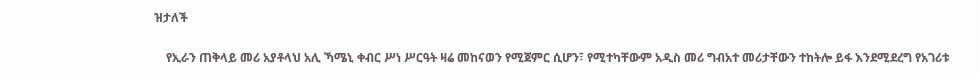ዝታለች

    የኢራን ጠቅላይ መሪ አያቶላህ አሊ ኻሜኒ ቀብር ሥነ ሥርዓት ዛሬ መከናወን የሚጀምር ሲሆን፣ የሚተካቸውም አዲስ መሪ ግብአተ መሪታቸውን ተከትሎ ይፋ እንደሚደረግ የአገሪቱ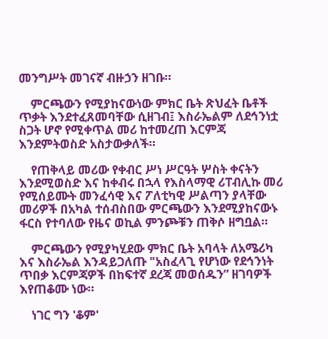መንግሥት መገናኛ ብዙኃን ዘገቡ።

    ምርጫውን የሚያከናውነው ምክር ቤት ጽህፈት ቤቶች ጥቃት እንደተፈጸመባቸው ሲዘገብ፤ እስራኤልም ለደኅንነቷ ስጋት ሆኖ የሚቀጥል መሪ ከተመረጠ እርምጃ እንደምትወስድ አስታውቃለች።

    የጠቅላይ መሪው የቀብር ሥነ ሥርዓት ሦስት ቀናትን እንደሚወስድ እና ከቀብሩ በኋላ የእስላማዊ ሪፐብሊኩ መሪ የሚሰይሙት መንፈሳዊ እና ፖለቲካዊ ሥልጣን ያላቸው መሪዎች በአካል ተሰብስበው ምርጫውን እንደሚያከናውኑ ፋርስ የተባለው የዜና ወኪል ምንጮቹን ጠቅሶ ዘግቧል።

    ምርጫውን የሚያካሂደው ምክር ቤት አባላት ለአሜሪካ እና እስራኤል እንዳይጋለጡ "አስፈላጊ የሆነው የደኅንነት ጥበቃ እርምጃዎች በከፍተኛ ደረጃ መወሰዱን” ዘገባዎች እየጠቆሙ ነው።

    ነገር ግን 'ቆም'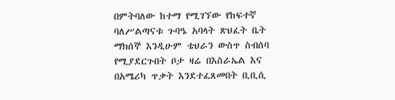በምትባለው ከተማ የሚገኘው የከፍተኛ ባለሥልጣናቱ ጉባዔ አባላት ጽህፈት ቤት ማክሰኞ እንዲሁም ቴህራን ውስጥ ስብሰባ የሚያደርጉበት ቦታ ዛሬ በእስራኤል እና በአሜሪካ ጥቃት እንደተፈጸመበት ቢቢሲ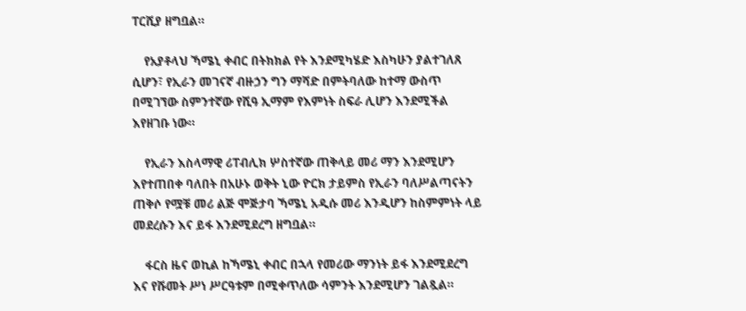ፐርሺያ ዘግቧል።

    የአያቶላህ ኻሜኒ ቀብር በትክክል የት እንደሚካሄድ እስካሁን ያልተገለጸ ሲሆን፣ የኢራን መገናኛ ብዙኃን ግን ማሻድ በምትባለው ከተማ ውስጥ በሚገኘው ስምንተኛው የሺዓ ኢማም የእምነት ስፍራ ሊሆን እንደሚችል እየዘገቡ ነው።

    የኢራን እስላማዊ ሪፐብሊክ ሦስተኛው ጠቅላይ መሪ ማን እንደሚሆን እየተጠበቀ ባለበት በአሁኑ ወቅት ኒው ዮርክ ታይምስ የኢራን ባለሥልጣናትን ጠቅሶ የሟቹ መሪ ልጅ ሞጅታባ ኻሜኒ አዲሱ መሪ እንዲሆን ከስምምነት ላይ መደረሱን እና ይፋ እንደሚደረግ ዘግቧል።

    ፋርስ ዜና ወኪል ከኻሜኒ ቀብር በኋላ የመሪው ማንነት ይፋ እንደሚደረግ እና የሹመት ሥነ ሥርዓቱም በሚቀጥለው ሳምንት እንደሚሆን ገልጿል።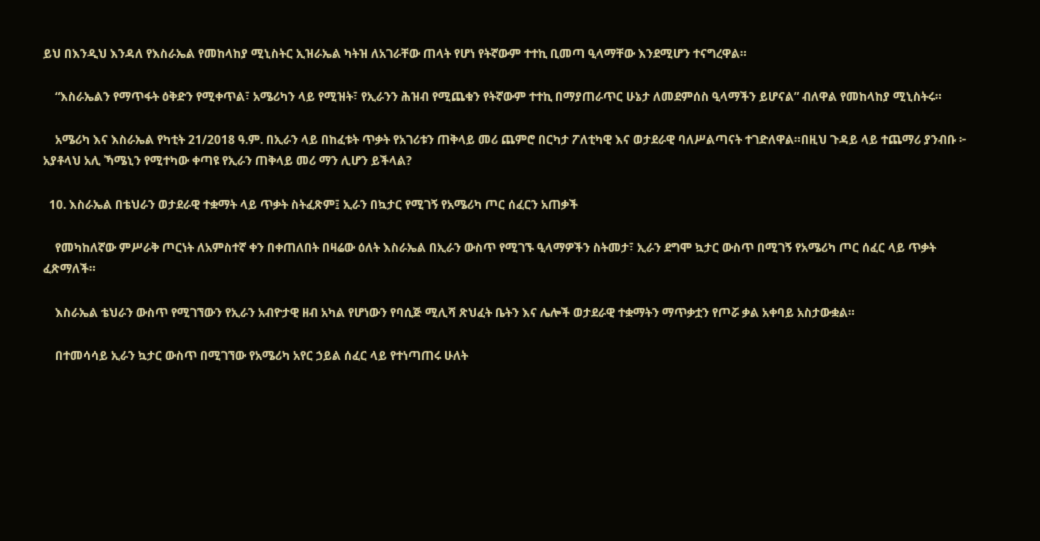ይህ በእንዲህ እንዳለ የእስራኤል የመከላከያ ሚኒስትር ኢዝራኤል ካትዝ ለአገራቸው ጠላት የሆነ የትኛውም ተተኪ ቢመጣ ዒላማቸው እንደሚሆን ተናግረዋል።

    “እስራኤልን የማጥፋት ዕቅድን የሚቀጥል፣ አሜሪካን ላይ የሚዝት፣ የኢራንን ሕዝብ የሚጨቁን የትኛውም ተተኪ በማያጠራጥር ሁኔታ ለመደምሰስ ዒላማችን ይሆናል” ብለዋል የመከላከያ ሚኒስትሩ።

    አሜሪካ እና እስራኤል የካቲት 21/2018 ዓ.ም. በኢራን ላይ በከፈቱት ጥቃት የአገሪቱን ጠቅላይ መሪ ጨምሮ በርካታ ፖለቲካዊ እና ወታደራዊ ባለሥልጣናት ተገድለዋል።በዚህ ጉዳይ ላይ ተጨማሪ ያንብቡ ፦ አያቶላህ አሊ ኻሜኒን የሚተካው ቀጣዩ የኢራን ጠቅላይ መሪ ማን ሊሆን ይችላል?

  10. እስራኤል በቴህራን ወታደራዊ ተቋማት ላይ ጥቃት ስትፈጽም፤ ኢራን በኳታር የሚገኝ የአሜሪካ ጦር ሰፈርን አጠቃች

    የመካከለኛው ምሥራቅ ጦርነት ለአምስተኛ ቀን በቀጠለበት በዛሬው ዕለት እስራኤል በኢራን ውስጥ የሚገኙ ዒላማዎችን ስትመታ፣ ኢራን ደግሞ ኳታር ውስጥ በሚገኝ የአሜሪካ ጦር ሰፈር ላይ ጥቃት ፈጽማለች።

    እስራኤል ቴህራን ውስጥ የሚገኘውን የኢራን አብዮታዊ ዘብ አካል የሆነውን የባሲጅ ሚሊሻ ጽህፈት ቤትን እና ሌሎች ወታደራዊ ተቋማትን ማጥቃቷን የጦሯ ቃል አቀባይ አስታውቋል።

    በተመሳሳይ ኢራን ኳታር ውስጥ በሚገኘው የአሜሪካ አየር ኃይል ሰፈር ላይ የተነጣጠሩ ሁለት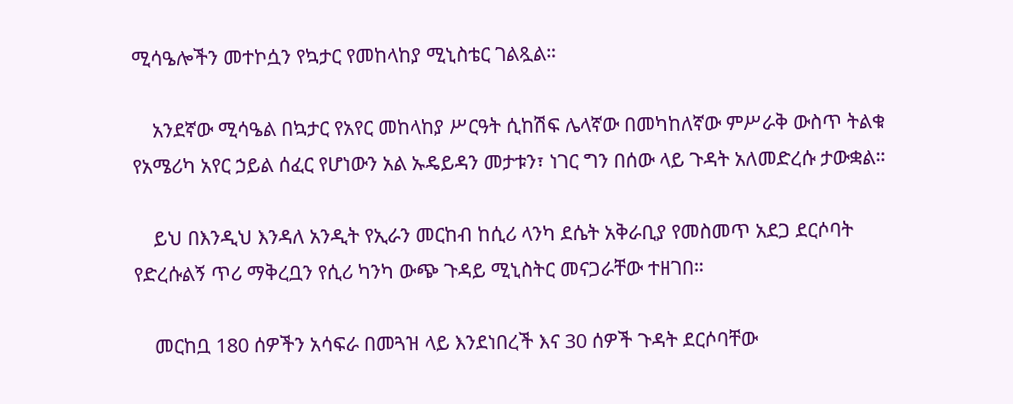ሚሳዔሎችን መተኮሷን የኳታር የመከላከያ ሚኒስቴር ገልጿል።

    አንደኛው ሚሳዔል በኳታር የአየር መከላከያ ሥርዓት ሲከሽፍ ሌላኛው በመካከለኛው ምሥራቅ ውስጥ ትልቁ የአሜሪካ አየር ኃይል ሰፈር የሆነውን አል ኡዴይዳን መታቱን፣ ነገር ግን በሰው ላይ ጉዳት አለመድረሱ ታውቋል።

    ይህ በእንዲህ እንዳለ አንዲት የኢራን መርከብ ከሲሪ ላንካ ደሴት አቅራቢያ የመስመጥ አደጋ ደርሶባት የድረሱልኝ ጥሪ ማቅረቧን የሲሪ ካንካ ውጭ ጉዳይ ሚኒስትር መናጋራቸው ተዘገበ።

    መርከቧ 180 ሰዎችን አሳፍራ በመጓዝ ላይ እንደነበረች እና 30 ሰዎች ጉዳት ደርሶባቸው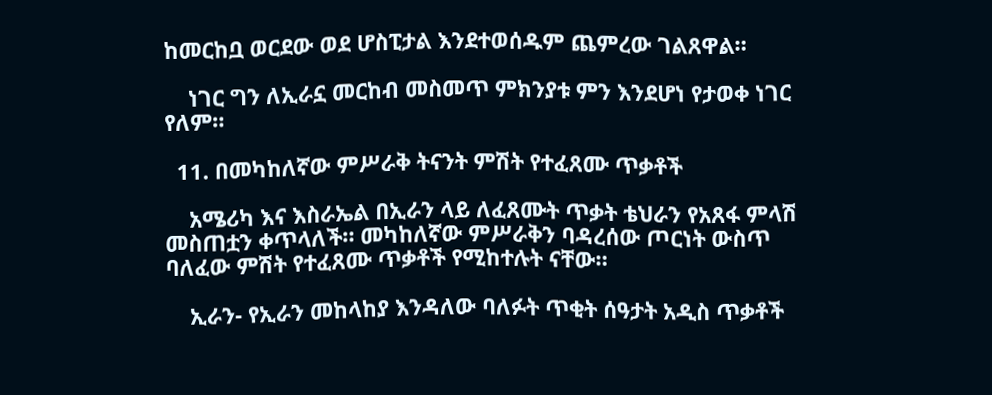ከመርከቧ ወርደው ወደ ሆስፒታል እንደተወሰዱም ጨምረው ገልጸዋል።

    ነገር ግን ለኢራኗ መርከብ መስመጥ ምክንያቱ ምን እንደሆነ የታወቀ ነገር የለም።

  11. በመካከለኛው ምሥራቅ ትናንት ምሽት የተፈጸሙ ጥቃቶች

    አሜሪካ እና እስራኤል በኢራን ላይ ለፈጸሙት ጥቃት ቴህራን የአጸፋ ምላሽ መስጠቷን ቀጥላለች። መካከለኛው ምሥራቅን ባዳረሰው ጦርነት ውስጥ ባለፈው ምሽት የተፈጸሙ ጥቃቶች የሚከተሉት ናቸው።

    ኢራን- የኢራን መከላከያ እንዳለው ባለፉት ጥቂት ሰዓታት አዲስ ጥቃቶች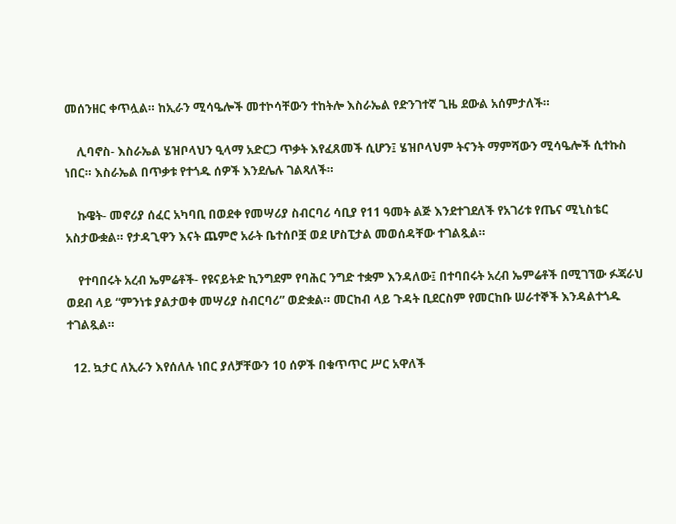መሰንዘር ቀጥሏል። ከኢራን ሚሳዔሎች መተኮሳቸውን ተከትሎ እስራኤል የድንገተኛ ጊዜ ደውል አሰምታለች።

    ሊባኖስ- እስራኤል ሄዝቦላህን ዒላማ አድርጋ ጥቃት እየፈጸመች ሲሆን፤ ሄዝቦላህም ትናንት ማምሻውን ሚሳዔሎች ሲተኩስ ነበር። እስራኤል በጥቃቱ የተጎዱ ሰዎች እንደሌሉ ገልጻለች።

    ኩዌት- መኖሪያ ሰፈር አካባቢ በወደቀ የመሣሪያ ስብርባሪ ሳቢያ የ11 ዓመት ልጅ እንደተገደለች የአገሪቱ የጤና ሚኒስቴር አስታውቋል። የታዳጊዋን እናት ጨምሮ አራት ቤተሰቦቿ ወደ ሆስፒታል መወሰዳቸው ተገልጿል።

    የተባበሩት አረብ ኤምሬቶች- የዩናይትድ ኪንግደም የባሕር ንግድ ተቋም እንዳለው፤ በተባበሩት አረብ ኤምሬቶች በሚገኘው ፉጃራህ ወደብ ላይ “ምንነቱ ያልታወቀ መሣሪያ ስብርባሪ” ወድቋል። መርከብ ላይ ጉዳት ቢደርስም የመርከቡ ሠራተኞች እንዳልተጎዱ ተገልጿል።

  12. ኳታር ለኢራን እየሰለሉ ነበር ያለቻቸውን 10 ሰዎች በቁጥጥር ሥር አዋለች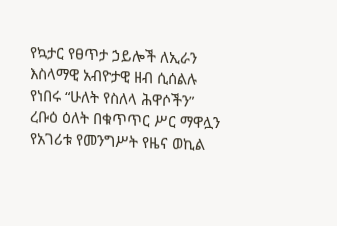የኳታር የፀጥታ ኃይሎች ለኢራን እስላማዊ አብዮታዊ ዘብ ሲሰልሉ የነበሩ “ሁለት የስለላ ሕዋሶችን” ረቡዕ ዕለት በቁጥጥር ሥር ማዋሏን የአገሪቱ የመንግሥት የዜና ወኪል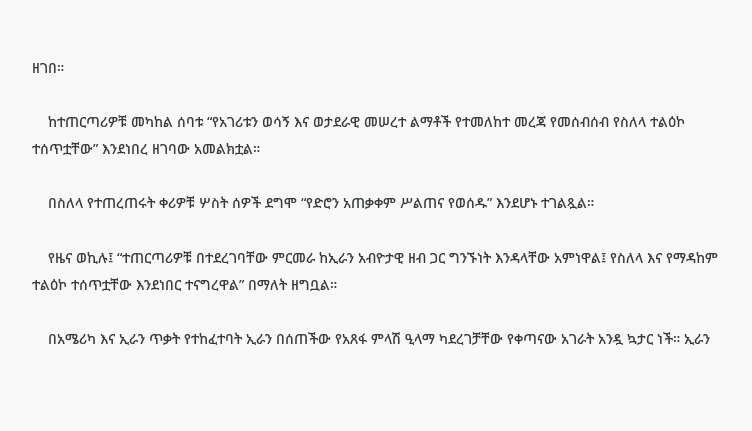ዘገበ።

    ከተጠርጣሪዎቹ መካከል ሰባቱ “የአገሪቱን ወሳኝ እና ወታደራዊ መሠረተ ልማቶች የተመለከተ መረጃ የመሰብሰብ የስለላ ተልዕኮ ተሰጥቷቸው” እንደነበረ ዘገባው አመልክቷል።

    በስለላ የተጠረጠሩት ቀሪዎቹ ሦስት ሰዎች ደግሞ “የድሮን አጠቃቀም ሥልጠና የወሰዱ” እንደሆኑ ተገልጿል።

    የዜና ወኪሉ፤ “ተጠርጣሪዎቹ በተደረገባቸው ምርመራ ከኢራን አብዮታዊ ዘብ ጋር ግንኙነት እንዳላቸው አምነዋል፤ የስለላ እና የማዳከም ተልዕኮ ተሰጥቷቸው እንደነበር ተናግረዋል” በማለት ዘግቧል።

    በአሜሪካ እና ኢራን ጥቃት የተከፈተባት ኢራን በሰጠችው የአጸፋ ምላሽ ዒላማ ካደረገቻቸው የቀጣናው አገራት አንዷ ኳታር ነች። ኢራን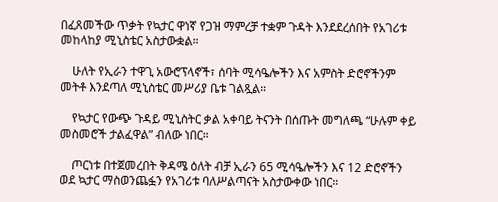በፈጸመችው ጥቃት የኳታር ዋነኛ የጋዝ ማምረቻ ተቋም ጉዳት እንደደረሰበት የአገሪቱ መከላከያ ሚኒስቴር አስታውቋል።

    ሁለት የኢራን ተዋጊ አውሮፕላኖች፣ ሰባት ሚሳዔሎችን እና አምስት ድሮኖችንም መትቶ እንደጣለ ሚኒስቴር መሥሪያ ቤቱ ገልጿል።

    የኳታር የውጭ ጉዳይ ሚኒስትር ቃል አቀባይ ትናንት በሰጡት መግለጫ “ሁሉም ቀይ መስመሮች ታልፈዋል” ብለው ነበር።

    ጦርነቱ በተጀመረበት ቅዳሜ ዕለት ብቻ ኢራን 65 ሚሳዔሎችን እና 12 ድሮኖችን ወደ ኳታር ማስወንጨፏን የአገሪቱ ባለሥልጣናት አስታውቀው ነበር።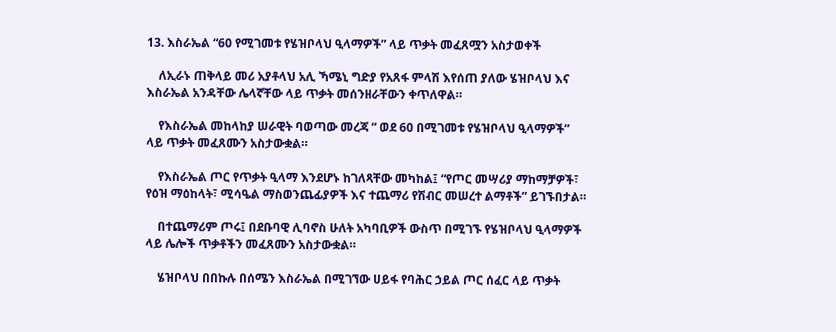13. እስራኤል “60 የሚገመቱ የሄዝቦላህ ዒላማዎች” ላይ ጥቃት መፈጸሟን አስታወቀች

    ለኢራኑ ጠቅላይ መሪ አያቶላህ አሊ ኻሜኒ ግድያ የአጸፋ ምላሽ እየሰጠ ያለው ሄዝቦላህ እና እስራኤል አንዳቸው ሌላኛቸው ላይ ጥቃት መሰንዘራቸውን ቀጥለዋል።

    የእስራኤል መከላከያ ሠራዊት ባወጣው መረጃ “ ወደ 60 በሚገመቱ የሄዝቦላህ ዒላማዎች” ላይ ጥቃት መፈጸሙን አስታውቋል።

    የእስራኤል ጦር የጥቃት ዒላማ እንደሆኑ ከገለጻቸው መካከል፤ “የጦር መሣሪያ ማከማቻዎች፣ የዕዝ ማዕከላት፣ ሚሳዔል ማስወንጨፊያዎች እና ተጨማሪ የሽብር መሠረተ ልማቶች” ይገኙበታል።

    በተጨማሪም ጦሩ፤ በደቡባዊ ሊባኖስ ሁለት አካባቢዎች ውስጥ በሚገኙ የሄዝቦላህ ዒላማዎች ላይ ሌሎች ጥቃቶችን መፈጸሙን አስታውቋል።

    ሄዝቦላህ በበኩሉ በሰሜን እስራኤል በሚገኘው ሀይፋ የባሕር ኃይል ጦር ሰፈር ላይ ጥቃት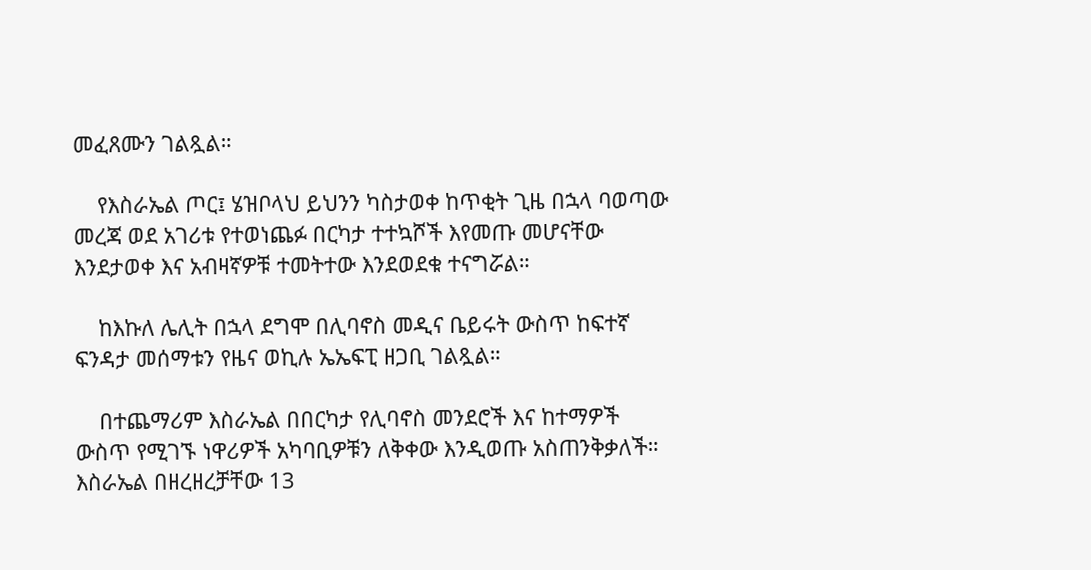መፈጸሙን ገልጿል።

    የእስራኤል ጦር፤ ሄዝቦላህ ይህንን ካስታወቀ ከጥቂት ጊዜ በኋላ ባወጣው መረጃ ወደ አገሪቱ የተወነጨፉ በርካታ ተተኳሾች እየመጡ መሆናቸው እንደታወቀ እና አብዛኛዎቹ ተመትተው እንደወደቁ ተናግሯል።

    ከእኩለ ሌሊት በኋላ ደግሞ በሊባኖስ መዲና ቤይሩት ውስጥ ከፍተኛ ፍንዳታ መሰማቱን የዜና ወኪሉ ኤኤፍፒ ዘጋቢ ገልጿል።

    በተጨማሪም እስራኤል በበርካታ የሊባኖስ መንደሮች እና ከተማዎች ውስጥ የሚገኙ ነዋሪዎች አካባቢዎቹን ለቅቀው እንዲወጡ አስጠንቅቃለች። እስራኤል በዘረዘረቻቸው 13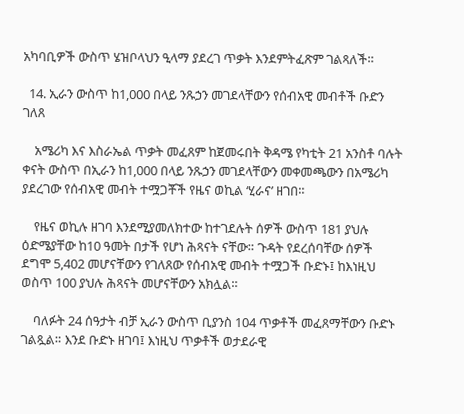አካባቢዎች ውስጥ ሄዝቦላህን ዒላማ ያደረገ ጥቃት እንደምትፈጽም ገልጻለች።

  14. ኢራን ውስጥ ከ1,000 በላይ ንጹኃን መገደላቸውን የሰብአዊ መብቶች ቡድን ገለጸ

    አሜሪካ እና እስራኤል ጥቃት መፈጸም ከጀመሩበት ቅዳሜ የካቲት 21 አንስቶ ባሉት ቀናት ውስጥ በኢራን ከ1,000 በላይ ንጹኃን መገደላቸውን መቀመጫውን በአሜሪካ ያደረገው የሰብአዊ መብት ተሟጋቾች የዜና ወኪል ‘ሂራና’ ዘገበ።

    የዜና ወኪሉ ዘገባ እንደሚያመለክተው ከተገደሉት ሰዎች ውስጥ 181 ያህሉ ዕድሜያቸው ከ10 ዓመት በታች የሆነ ሕጻናት ናቸው። ጉዳት የደረሰባቸው ሰዎች ደግሞ 5,402 መሆናቸውን የገለጸው የሰብአዊ መብት ተሟጋች ቡድኑ፤ ከእነዚህ ወስጥ 100 ያህሉ ሕጻናት መሆናቸውን አክሏል።

    ባለፉት 24 ሰዓታት ብቻ ኢራን ውስጥ ቢያንስ 104 ጥቃቶች መፈጸማቸውን ቡድኑ ገልጿል። እንደ ቡድኑ ዘገባ፤ እነዚህ ጥቃቶች ወታደራዊ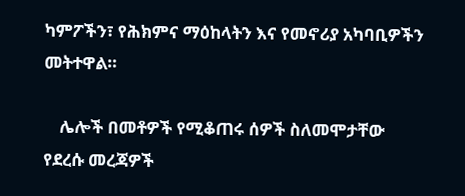ካምፖችን፣ የሕክምና ማዕከላትን እና የመኖሪያ አካባቢዎችን መትተዋል።

    ሌሎች በመቶዎች የሚቆጠሩ ሰዎች ስለመሞታቸው የደረሱ መረጃዎች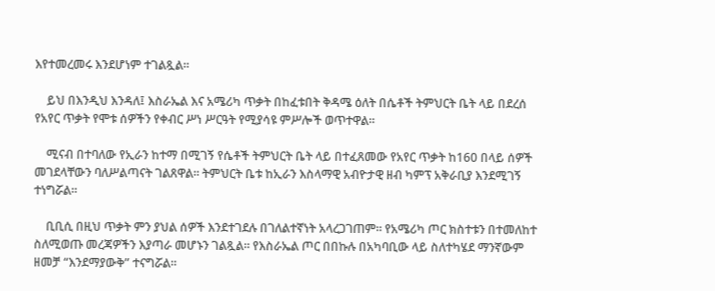እየተመረመሩ እንደሆነም ተገልጿል።

    ይህ በእንዲህ እንዳለ፤ እስራኤል እና አሜሪካ ጥቃት በከፈቱበት ቅዳሜ ዕለት በሴቶች ትምህርት ቤት ላይ በደረሰ የአየር ጥቃት የሞቱ ሰዎችን የቀብር ሥነ ሥርዓት የሚያሳዩ ምሥሎች ወጥተዋል።

    ሚናብ በተባለው የኢራን ከተማ በሚገኝ የሴቶች ትምህርት ቤት ላይ በተፈጸመው የአየር ጥቃት ከ160 በላይ ሰዎች መገደላቸውን ባለሥልጣናት ገልጸዋል። ትምህርት ቤቱ ከኢራን እስላማዊ አብዮታዊ ዘብ ካምፕ አቅራቢያ እንደሚገኝ ተነግሯል።

    ቢቢሲ በዚህ ጥቃት ምን ያህል ሰዎች እንደተገደሉ በገለልተኛነት አላረጋገጠም። የአሜሪካ ጦር ክስተቱን በተመለከተ ስለሚወጡ መረጃዎችን እያጣራ መሆኑን ገልጿል። የእስራኤል ጦር በበኩሉ በአካባቢው ላይ ስለተካሄደ ማንኛውም ዘመቻ “እንደማያውቅ” ተናግሯል።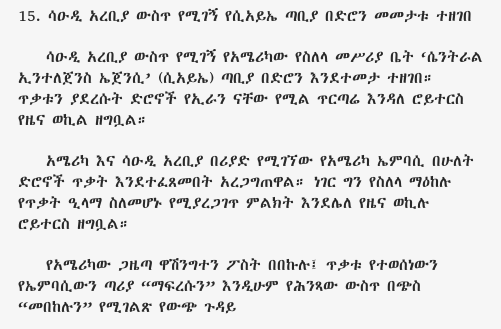15. ሳዑዲ አረቢያ ውስጥ የሚገኝ የሲአይኤ ጣቢያ በድሮን መመታቱ ተዘገበ

    ሳዑዲ አረቢያ ውስጥ የሚገኝ የአሜሪካው የስለላ መሥሪያ ቤት ‘ሴንትራል ኢንተለጀንስ ኤጀንሲ’ (ሲአይኤ) ጣቢያ በድሮን እንደተመታ ተዘገበ። ጥቃቱን ያደረሱት ድሮኖች የኢራን ናቸው የሚል ጥርጣሬ እንዳለ ሮይተርስ የዜና ወኪል ዘግቧል።

    አሜሪካ እና ሳዑዲ አረቢያ በሪያድ የሚገኘው የአሜሪካ ኤምባሲ በሁለት ድሮኖች ጥቃት እንደተፈጸመበት አረጋግጠዋል። ነገር ግን የስለላ ማዕከሉ የጥቃት ዒላማ ስለመሆኑ የሚያረጋገጥ ምልክት እንደሌለ የዜና ወኪሉ ሮይተርስ ዘግቧል።

    የአሜሪካው ጋዜጣ ዋሽንግተን ፖስት በበኩሉ፤ ጥቃቱ የተወሰነውን የኤምባሲውን ጣሪያ “ማፍረሱን” እንዲሁም የሕንጻው ውስጥ በጭስ “መበከሉን” የሚገልጽ የውጭ ጉዳይ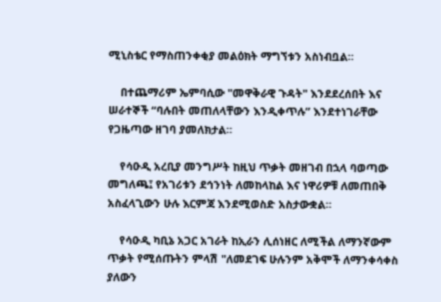ሚኒስቴር የማስጠንቀቂያ መልዕክት ማግኘቱን አስነብቧል።

    በተጨማሪም ኤምባሲው "መዋቅራዊ ጉዳት" እንደደረሰበት እና ሠራተኞች “ባሉበት መጠለላቸውን እንዲቀጥሉ” እንደተነገራቸው የጋዜጣው ዘገባ ያመለክታል።

    የሳዑዲ አረቢያ መንግሥት ከዚህ ጥቃት መዘገብ በኋላ ባወጣው መግለጫ፤ የአገሪቱን ደኅንነት ለመከላከል እና ነዋሪዎቹ ለመጠበቅ አስፈላጊውን ሁሉ እርምጃ እንደሚወስድ አስታውቋል።

    የሳዑዲ ካቢኔ አጋር አገራት ከኢራን ሊሰነዘር ለሚችል ለማንኛውም ጥቃት የሚሰጡትን ምላሽ "ለመደገፍ ሁሉንም አቅሞች ለማንቀሳቀስ ያለውን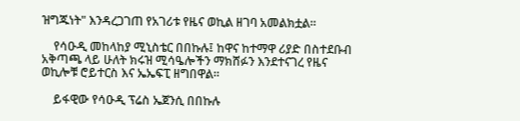ዝግጁነት" እንዳረጋገጠ የአገሪቱ የዜና ወኪል ዘገባ አመልክቷል።

    የሳዑዲ መከላከያ ሚኒስቴር በበኩሉ፤ ከዋና ከተማዋ ሪያድ በስተደቡብ አቅጣጫ ላይ ሁለት ክሩዝ ሚሳዔሎችን ማክሸፉን እንደተናገረ የዜና ወኪሎቹ ሮይተርስ እና ኤኤፍፒ ዘግበዋል።

    ይፋዊው የሳዑዲ ፕሬስ ኤጀንሲ በበኩሉ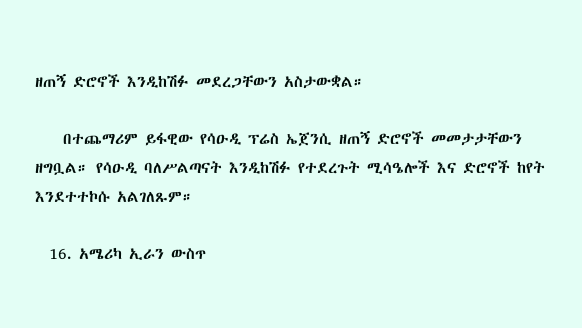ዘጠኝ ድሮኖች እንዲከሽፉ መደረጋቸውን አስታውቋል።

    በተጨማሪም ይፋዊው የሳዑዲ ፕሬስ ኤጀንሲ ዘጠኝ ድሮኖች መመታታቸውን ዘግቧል። የሳዑዲ ባለሥልጣናት እንዲከሽፉ የተደረጉት ሚሳዔሎች እና ድሮኖች ከየት እንደተተኮሱ አልገለጹም።

  16. አሜሪካ ኢራን ውስጥ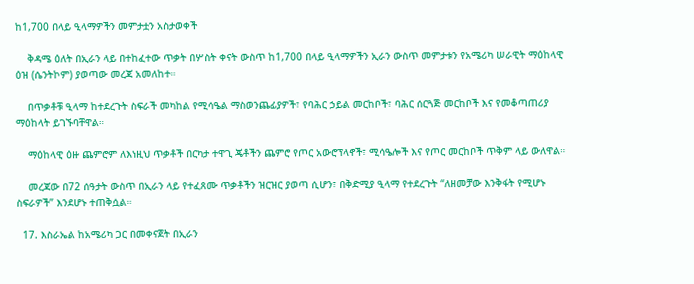ከ1,700 በላይ ዒላማዎችን መምታቷን አስታወቀች

    ቅዳሜ ዕለት በኢራን ላይ በተከፈተው ጥቃት በሦስት ቀናት ውስጥ ከ1,700 በላይ ዒላማዎችን ኢራን ውስጥ መምታቱን የአሜሪካ ሠራዊት ማዕከላዊ ዕዝ (ሴንትኮም) ያወጣው መረጃ አመለከተ።

    በጥቃቶቹ ዒላማ ከተደረጉት ስፍራች መካከል የሚሳዔል ማስወንጨፊያዎች፣ የባሕር ኃይል መርከቦች፣ ባሕር ሰርጓጅ መርከቦች እና የመቆጣጠሪያ ማዕከላት ይገኙባቸዋል።

    ማዕከላዊ ዕዙ ጨምሮም ለእነዚህ ጥቃቶች በርካታ ተዋጊ ጄቶችን ጨምሮ የጦር አውሮፕላኖች፣ ሚሳዔሎች እና የጦር መርከቦች ጥቅም ላይ ውለዋል።

    መረጃው በ72 ሰዓታት ውስጥ በኢራን ላይ የተፈጸሙ ጥቃቶችን ዝርዝር ያወጣ ሲሆን፣ በቅድሚያ ዒላማ የተደረጉት “ለዘመቻው እንቅፋት የሚሆኑ ስፍራዎች” እንደሆኑ ተጠቅሷል።

  17. እስራኤል ከአሜሪካ ጋር በመቀናጀት በኢራን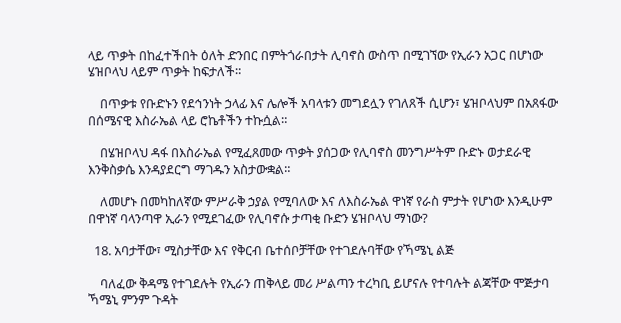ላይ ጥቃት በከፈተችበት ዕለት ድንበር በምትጎራበታት ሊባኖስ ውስጥ በሚገኘው የኢራን አጋር በሆነው ሄዝቦላህ ላይም ጥቃት ከፍታለች።

    በጥቃቱ የቡድኑን የደኅንነት ኃላፊ እና ሌሎች አባላቱን መግደሏን የገለጸች ሲሆን፣ ሄዝቦላህም በአጸፋው በሰሜናዊ እስራኤል ላይ ሮኬቶችን ተኩሷል።

    በሄዝቦላህ ዳፋ በእስራኤል የሚፈጸመው ጥቃት ያሰጋው የሊባኖስ መንግሥትም ቡድኑ ወታደራዊ እንቅስቃሴ እንዳያደርግ ማገዱን አስታውቋል።

    ለመሆኑ በመካከለኛው ምሥራቅ ኃያል የሚባለው እና ለእስራኤል ዋነኛ የራስ ምታት የሆነው እንዲሁም በዋነኛ ባላንጣዋ ኢራን የሚደገፈው የሊባኖሱ ታጣቂ ቡድን ሄዝቦላህ ማነው?

  18. አባታቸው፣ ሚስታቸው እና የቅርብ ቤተሰቦቻቸው የተገደሉባቸው የኻሜኒ ልጅ

    ባለፈው ቅዳሜ የተገደሉት የኢራን ጠቅላይ መሪ ሥልጣን ተረካቢ ይሆናሉ የተባሉት ልጃቸው ሞጅታባ ኻሜኒ ምንም ጉዳት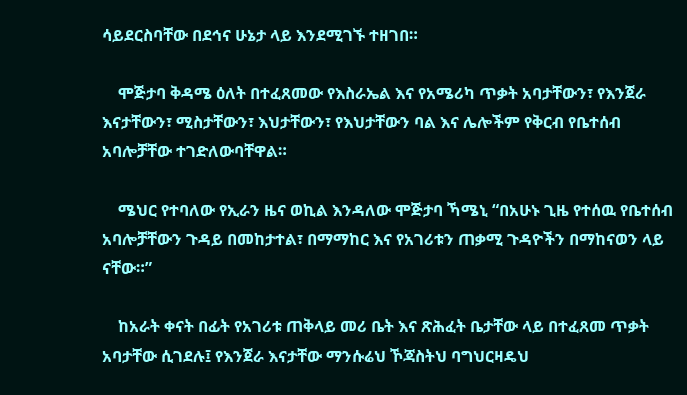ሳይደርስባቸው በደኅና ሁኔታ ላይ እንደሚገኙ ተዘገበ።

    ሞጅታባ ቅዳሜ ዕለት በተፈጸመው የእስራኤል እና የአሜሪካ ጥቃት አባታቸውን፣ የእንጀራ እናታቸውን፣ ሚስታቸውን፣ እህታቸውን፣ የእህታቸውን ባል እና ሌሎችም የቅርብ የቤተሰብ አባሎቻቸው ተገድለውባቸዋል።

    ሜህር የተባለው የኢራን ዜና ወኪል እንዳለው ሞጅታባ ኻሜኒ “በአሁኑ ጊዜ የተሰዉ የቤተሰብ አባሎቻቸውን ጉዳይ በመከታተል፣ በማማከር እና የአገሪቱን ጠቃሚ ጉዳዮችን በማከናወን ላይ ናቸው።”

    ከአራት ቀናት በፊት የአገሪቱ ጠቅላይ መሪ ቤት እና ጽሕፈት ቤታቸው ላይ በተፈጸመ ጥቃት አባታቸው ሲገደሉ፤ የእንጀራ እናታቸው ማንሱሬህ ኾጃስትህ ባግህርዛዴህ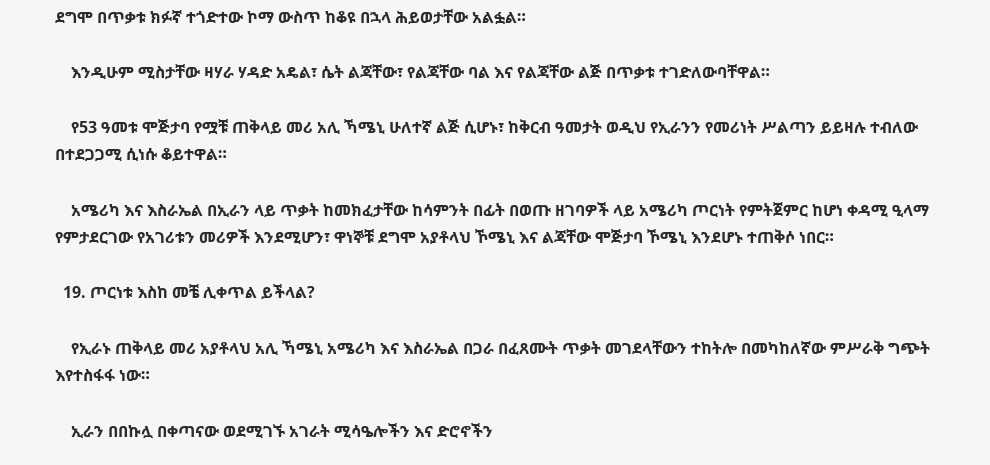ደግሞ በጥቃቱ ክፉኛ ተጎድተው ኮማ ውስጥ ከቆዩ በኋላ ሕይወታቸው አልፏል።

    እንዲሁም ሚስታቸው ዛሃራ ሃዳድ አዴል፣ ሴት ልጃቸው፣ የልጃቸው ባል እና የልጃቸው ልጅ በጥቃቱ ተገድለውባቸዋል።

    የ53 ዓመቱ ሞጅታባ የሟቹ ጠቅላይ መሪ አሊ ኻሜኒ ሁለተኛ ልጅ ሲሆኑ፣ ከቅርብ ዓመታት ወዲህ የኢራንን የመሪነት ሥልጣን ይይዛሉ ተብለው በተደጋጋሚ ሲነሱ ቆይተዋል።

    አሜሪካ እና እስራኤል በኢራን ላይ ጥቃት ከመክፈታቸው ከሳምንት በፊት በወጡ ዘገባዎች ላይ አሜሪካ ጦርነት የምትጀምር ከሆነ ቀዳሚ ዒላማ የምታደርገው የአገሪቱን መሪዎች እንደሚሆን፣ ዋነኞቹ ደግሞ አያቶላህ ኾሜኒ እና ልጃቸው ሞጅታባ ኾሜኒ እንደሆኑ ተጠቅሶ ነበር።

  19. ጦርነቱ እስከ መቼ ሊቀጥል ይችላል?

    የኢራኑ ጠቅላይ መሪ አያቶላህ አሊ ኻሜኒ አሜሪካ እና እስራኤል በጋራ በፈጸሙት ጥቃት መገደላቸውን ተከትሎ በመካከለኛው ምሥራቅ ግጭት እየተስፋፋ ነው።

    ኢራን በበኩሏ በቀጣናው ወደሚገኙ አገራት ሚሳዔሎችን እና ድሮኖችን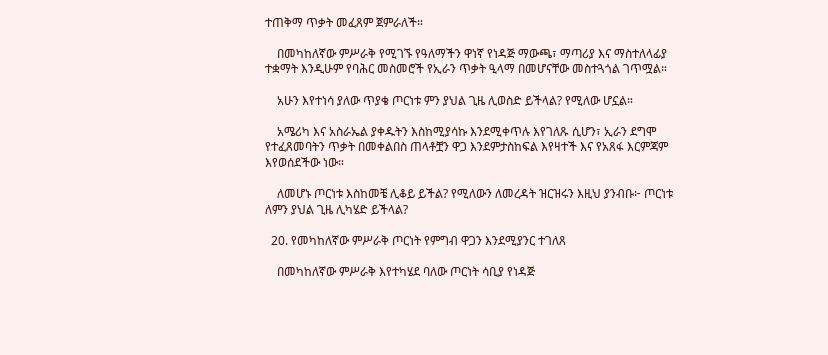ተጠቅማ ጥቃት መፈጸም ጀምራለች።

    በመካከለኛው ምሥራቅ የሚገኙ የዓለማችን ዋነኛ የነዳጅ ማውጫ፣ ማጣሪያ እና ማስተለላፊያ ተቋማት እንዲሁም የባሕር መስመሮች የኢራን ጥቃት ዒላማ በመሆናቸው መስተጓጎል ገጥሟል።

    አሁን እየተነሳ ያለው ጥያቄ ጦርነቱ ምን ያህል ጊዜ ሊወስድ ይችላል? የሚለው ሆኗል።

    አሜሪካ እና አስራኤል ያቀዱትን እስከሚያሳኩ እንደሚቀጥሉ እየገለጹ ሲሆን፣ ኢራን ደግሞ የተፈጸመባትን ጥቃት በመቀልበስ ጠላቶቿን ዋጋ እንደምታስከፍል እየዛተች እና የአጸፋ እርምጃም እየወሰደችው ነው።

    ለመሆኑ ጦርነቱ እስከመቼ ሊቆይ ይችል? የሚለውን ለመረዳት ዝርዝሩን እዚህ ያንብቡ፦ ጦርነቱ ለምን ያህል ጊዜ ሊካሄድ ይችላል?

  20. የመካከለኛው ምሥራቅ ጦርነት የምግብ ዋጋን እንደሚያንር ተገለጸ

    በመካከለኛው ምሥራቅ እየተካሄደ ባለው ጦርነት ሳቢያ የነዳጅ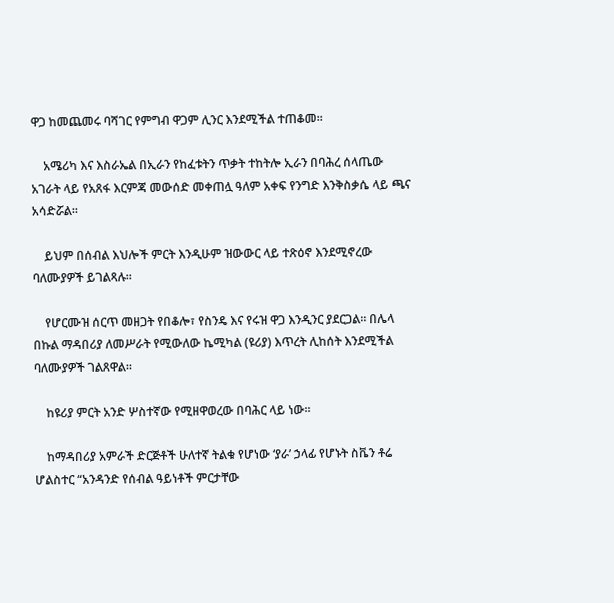ዋጋ ከመጨመሩ ባሻገር የምግብ ዋጋም ሊንር እንደሚችል ተጠቆመ።

    አሜሪካ እና እስራኤል በኢራን የከፈቱትን ጥቃት ተከትሎ ኢራን በባሕረ ሰላጤው አገራት ላይ የአጸፋ እርምጃ መውሰድ መቀጠሏ ዓለም አቀፍ የንግድ እንቅስቃሴ ላይ ጫና አሳድሯል።

    ይህም በሰብል እህሎች ምርት እንዲሁም ዝውውር ላይ ተጽዕኖ እንደሚኖረው ባለሙያዎች ይገልጻሉ።

    የሆርሙዝ ሰርጥ መዘጋት የበቆሎ፣ የስንዴ እና የሩዝ ዋጋ እንዲንር ያደርጋል። በሌላ በኩል ማዳበሪያ ለመሥራት የሚውለው ኬሚካል (ዩሪያ) እጥረት ሊከሰት እንደሚችል ባለሙያዎች ገልጸዋል።

    ከዩሪያ ምርት አንድ ሦስተኛው የሚዘዋወረው በባሕር ላይ ነው።

    ከማዳበሪያ አምራች ድርጅቶች ሁለተኛ ትልቁ የሆነው ‘ያራ’ ኃላፊ የሆኑት ስቬን ቶሬ ሆልስተር “አንዳንድ የሰብል ዓይነቶች ምርታቸው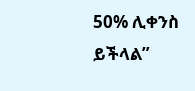50% ሊቀንስ ይችላል”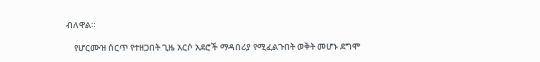ብለዋል።

    የሆርሙዝ ሰርጥ የተዘጋበት ጊዜ አርሶ አደሮች ማዳበሪያ የሚፈልጉበት ወቅት መሆኑ ደግሞ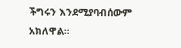ችግሩን እንደሚያባብሰውም አክለዋል።